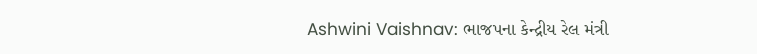Ashwini Vaishnav: ભાજપના કેન્દ્રીય રેલ મંત્રી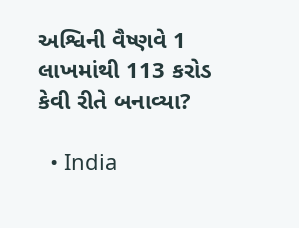અશ્વિની વૈષ્ણવે 1 લાખમાંથી 113 કરોડ કેવી રીતે બનાવ્યા?

  • India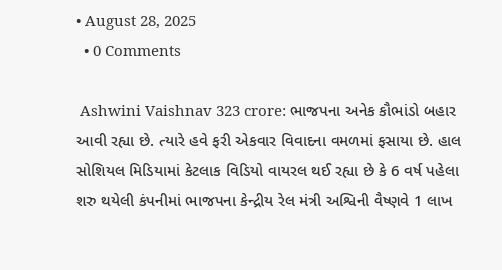• August 28, 2025
  • 0 Comments

 Ashwini Vaishnav 323 crore: ભાજપના અનેક કૌભાંડો બહાર આવી રહ્યા છે. ત્યારે હવે ફરી એકવાર વિવાદના વમળમાં ફસાયા છે. હાલ સોશિયલ મિડિયામાં કેટલાક વિડિયો વાયરલ થઈ રહ્યા છે કે 6 વર્ષ પહેલા શરુ થયેલી કંપનીમાં ભાજપના કેન્દ્રીય રેલ મંત્રી અશ્વિની વૈષ્ણવે 1 લાખ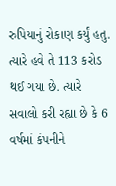રુપિયાનું રોકાણ કર્યું હતુ. ત્યારે હવે તે 113 કરોડ થઈ ગયા છે. ત્યારે સવાલો કરી રહ્યા છે કે 6 વર્ષમાં કંપનીને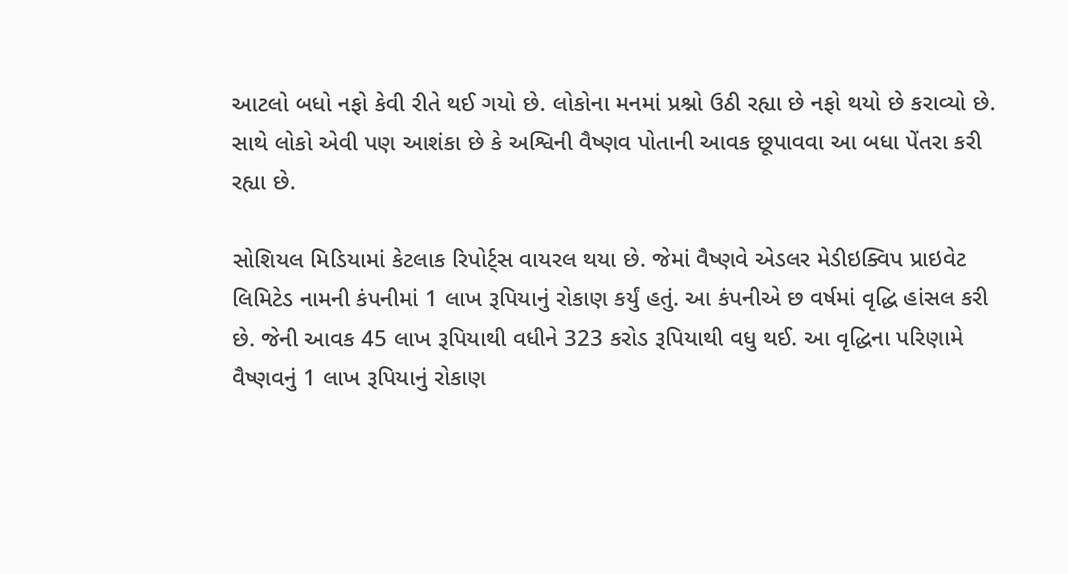આટલો બધો નફો કેવી રીતે થઈ ગયો છે. લોકોના મનમાં પ્રશ્નો ઉઠી રહ્યા છે નફો થયો છે કરાવ્યો છે. સાથે લોકો એવી પણ આશંકા છે કે અશ્વિની વૈષ્ણવ પોતાની આવક છૂપાવવા આ બધા પેંતરા કરી રહ્યા છે.

સોશિયલ મિડિયામાં કેટલાક રિપોર્ટ્સ વાયરલ થયા છે. જેમાં વૈષ્ણવે એડલર મેડીઇક્વિપ પ્રાઇવેટ લિમિટેડ નામની કંપનીમાં 1 લાખ રૂપિયાનું રોકાણ કર્યું હતું. આ કંપનીએ છ વર્ષમાં વૃદ્ધિ હાંસલ કરી છે. જેની આવક 45 લાખ રૂપિયાથી વધીને 323 કરોડ રૂપિયાથી વધુ થઈ. આ વૃદ્ધિના પરિણામે વૈષ્ણવનું 1 લાખ રૂપિયાનું રોકાણ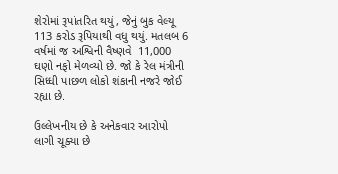શેરોમાં રૂપાંતરિત થયું, જેનું બુક વેલ્યૂ 113 કરોડ રૂપિયાથી વધુ થયું. મતલબ 6 વર્ષમાં જ અશ્વિની વૈષ્ણવે  11,000  ઘણો નફો મેળવ્યો છે. જો કે રેલ મંત્રીની સિધ્ધી પાછળ લોકો શંકાની નજરે જોઈ રહ્યા છે.

ઉલ્લેખનીય છે કે અનેકવાર આરોપો લાગી ચૂક્યા છે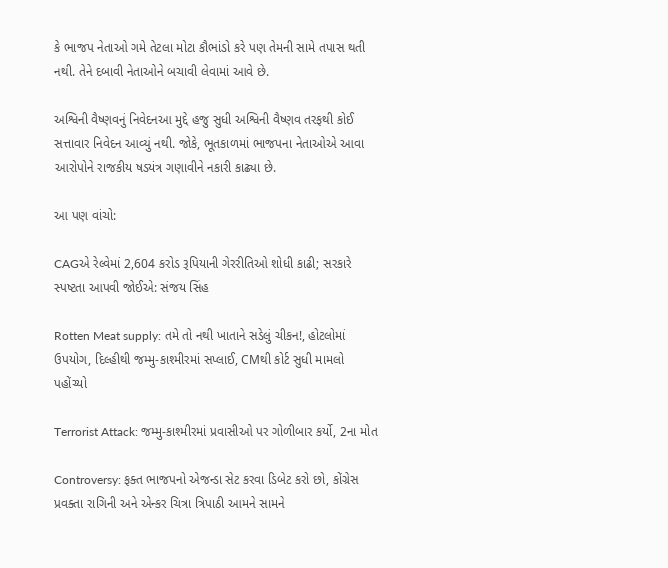કે ભાજપ નેતાઓ ગમે તેટલા મોટા કૌભાંડો કરે પણ તેમની સામે તપાસ થતી નથી. તેને દબાવી નેતાઓને બચાવી લેવામાં આવે છે.

અશ્વિની વૈષ્ણવનું નિવેદનઆ મુદ્દે હજુ સુધી અશ્વિની વૈષ્ણવ તરફથી કોઈ સત્તાવાર નિવેદન આવ્યું નથી. જોકે, ભૂતકાળમાં ભાજપના નેતાઓએ આવા આરોપોને રાજકીય ષડયંત્ર ગણાવીને નકારી કાઢ્યા છે.

આ પણ વાંચો:

CAGએ રેલ્વેમાં 2,604 કરોડ રૂપિયાની ગેરરીતિઓ શોધી કાઢી; સરકારે સ્પષ્ટતા આપવી જોઈએ: સંજય સિંહ

Rotten Meat supply: તમે તો નથી ખાતાને સડેલું ચીકન!, હોટલોમાં ઉપયોગ, દિલ્હીથી જમ્મુ-કાશ્મીરમાં સપ્લાઈ, CMથી કોર્ટ સુધી મામલો પહોંચ્યો

Terrorist Attack: જમ્મુ-કાશ્મીરમાં પ્રવાસીઓ પર ગોળીબાર કર્યો, 2ના મોત

Controversy: ફક્ત ભાજપનો એજન્ડા સેટ કરવા ડિબેટ કરો છો, કોંગ્રેસ પ્રવક્તા રાગિની અને એન્કર ચિત્રા ત્રિપાઠી આમને સામને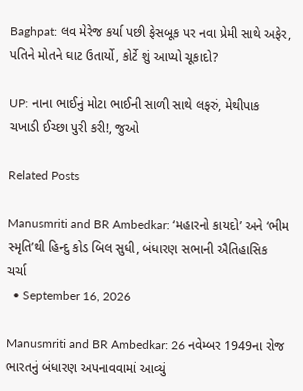Baghpat: લવ મેરેજ કર્યા પછી ફેસબૂક પર નવા પ્રેમી સાથે અફેર, પતિને મોતને ઘાટ ઉતાર્યો, કોર્ટે શું આપ્યો ચૂકાદો?

UP: નાના ભાઈનું મોટા ભાઈની સાળી સાથે લફરું, મેથીપાક ચખાડી ઈચ્છા પુરી કરી!, જુઓ

Related Posts

Manusmriti and BR Ambedkar: ‘મહારનો કાયદો’ અને ‘ભીમ સ્મૃતિ’થી હિન્દુ કોડ બિલ સુધી, બંધારણ સભાની ઐતિહાસિક ચર્ચા
  • September 16, 2026

Manusmriti and BR Ambedkar: 26 નવેમ્બર 1949ના રોજ ભારતનું બંધારણ અપનાવવામાં આવ્યું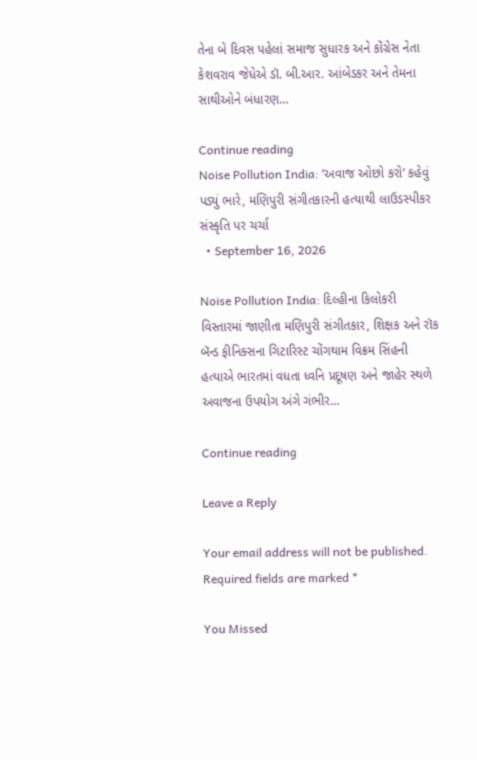તેના બે દિવસ પહેલાં સમાજ સુધારક અને કોંગ્રેસ નેતા કેશવરાવ જેધેએ ડૉ. બી.આર. આંબેડકર અને તેમના સાથીઓને બંધારણ…

Continue reading
Noise Pollution India: ‘અવાજ ઓછો કરો’ કહેવું પડ્યું ભારે, મણિપુરી સંગીતકારની હત્યાથી લાઉડસ્પીકર સંસ્કૃતિ પર ચર્ચા
  • September 16, 2026

Noise Pollution India: દિલ્હીના કિલોકરી વિસ્તારમાં જાણીતા મણિપુરી સંગીતકાર, શિક્ષક અને રૉક બૅન્ડ ફીનિક્સના ગિટારિસ્ટ ચોંગથામ વિક્રમ સિંહની હત્યાએ ભારતમાં વધતા ધ્વનિ પ્રદૂષણ અને જાહેર સ્થળે અવાજના ઉપયોગ અંગે ગંભીર…

Continue reading

Leave a Reply

Your email address will not be published. Required fields are marked *

You Missed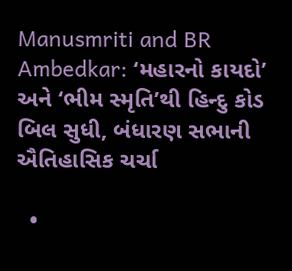Manusmriti and BR Ambedkar: ‘મહારનો કાયદો’ અને ‘ભીમ સ્મૃતિ’થી હિન્દુ કોડ બિલ સુધી, બંધારણ સભાની ઐતિહાસિક ચર્ચા

  •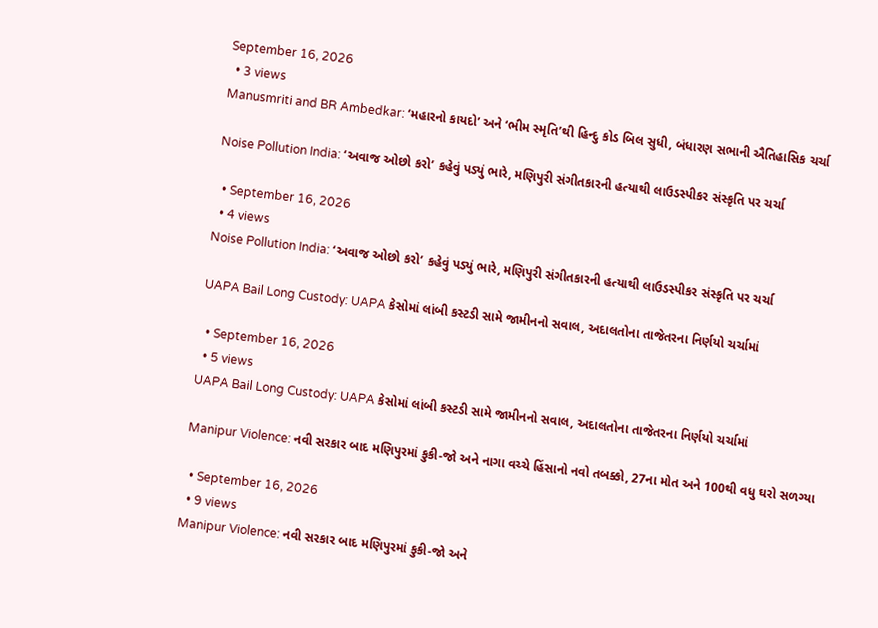September 16, 2026
  • 3 views
Manusmriti and BR Ambedkar: ‘મહારનો કાયદો’ અને ‘ભીમ સ્મૃતિ’થી હિન્દુ કોડ બિલ સુધી, બંધારણ સભાની ઐતિહાસિક ચર્ચા

Noise Pollution India: ‘અવાજ ઓછો કરો’ કહેવું પડ્યું ભારે, મણિપુરી સંગીતકારની હત્યાથી લાઉડસ્પીકર સંસ્કૃતિ પર ચર્ચા

  • September 16, 2026
  • 4 views
Noise Pollution India: ‘અવાજ ઓછો કરો’ કહેવું પડ્યું ભારે, મણિપુરી સંગીતકારની હત્યાથી લાઉડસ્પીકર સંસ્કૃતિ પર ચર્ચા

UAPA Bail Long Custody: UAPA કેસોમાં લાંબી કસ્ટડી સામે જામીનનો સવાલ, અદાલતોના તાજેતરના નિર્ણયો ચર્ચામાં

  • September 16, 2026
  • 5 views
UAPA Bail Long Custody: UAPA કેસોમાં લાંબી કસ્ટડી સામે જામીનનો સવાલ, અદાલતોના તાજેતરના નિર્ણયો ચર્ચામાં

Manipur Violence: નવી સરકાર બાદ મણિપુરમાં કુકી-જો અને નાગા વચ્ચે હિંસાનો નવો તબક્કો, 27ના મોત અને 100થી વધુ ઘરો સળગ્યા

  • September 16, 2026
  • 9 views
Manipur Violence: નવી સરકાર બાદ મણિપુરમાં કુકી-જો અને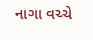નાગા વચ્ચે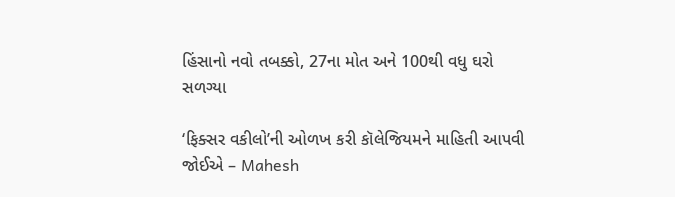હિંસાનો નવો તબક્કો, 27ના મોત અને 100થી વધુ ઘરો સળગ્યા

‘ફિક્સર વકીલો’ની ઓળખ કરી કૉલેજિયમને માહિતી આપવી જોઈએ – Mahesh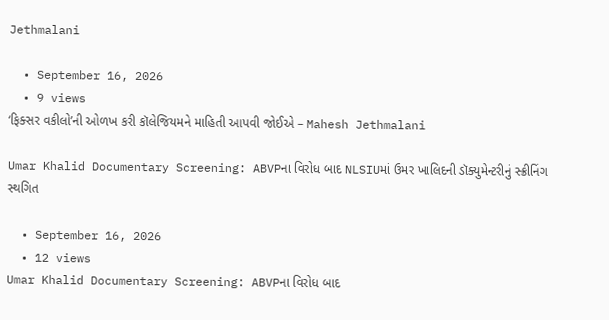Jethmalani

  • September 16, 2026
  • 9 views
‘ફિક્સર વકીલો’ની ઓળખ કરી કૉલેજિયમને માહિતી આપવી જોઈએ – Mahesh Jethmalani

Umar Khalid Documentary Screening: ABVPના વિરોધ બાદ NLSIUમાં ઉમર ખાલિદની ડૉક્યુમેન્ટરીનું સ્ક્રીનિંગ સ્થગિત

  • September 16, 2026
  • 12 views
Umar Khalid Documentary Screening: ABVPના વિરોધ બાદ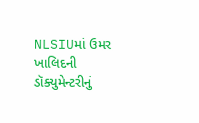NLSIUમાં ઉમર ખાલિદની ડૉક્યુમેન્ટરીનું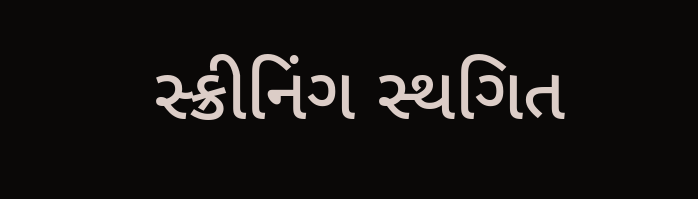સ્ક્રીનિંગ સ્થગિત